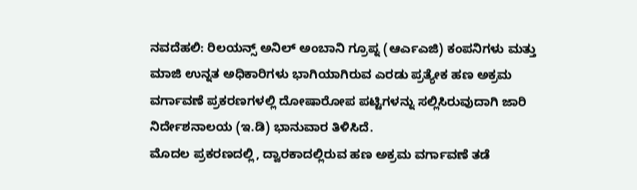ನವದೆಹಲಿ: ರಿಲಯನ್ಸ್ ಅನಿಲ್ ಅಂಬಾನಿ ಗ್ರೂಪ್ನ (ಆರ್ಎಎಜಿ) ಕಂಪನಿಗಳು ಮತ್ತು ಮಾಜಿ ಉನ್ನತ ಅಧಿಕಾರಿಗಳು ಭಾಗಿಯಾಗಿರುವ ಎರಡು ಪ್ರತ್ಯೇಕ ಹಣ ಅಕ್ರಮ ವರ್ಗಾವಣೆ ಪ್ರಕರಣಗಳಲ್ಲಿ ದೋಷಾರೋಪ ಪಟ್ಟಿಗಳನ್ನು ಸಲ್ಲಿಸಿರುವುದಾಗಿ ಜಾರಿ ನಿರ್ದೇಶನಾಲಯ (ಇ.ಡಿ) ಭಾನುವಾರ ತಿಳಿಸಿದೆ.
ಮೊದಲ ಪ್ರಕರಣದಲ್ಲಿ, ದ್ವಾರಕಾದಲ್ಲಿರುವ ಹಣ ಅಕ್ರಮ ವರ್ಗಾವಣೆ ತಡೆ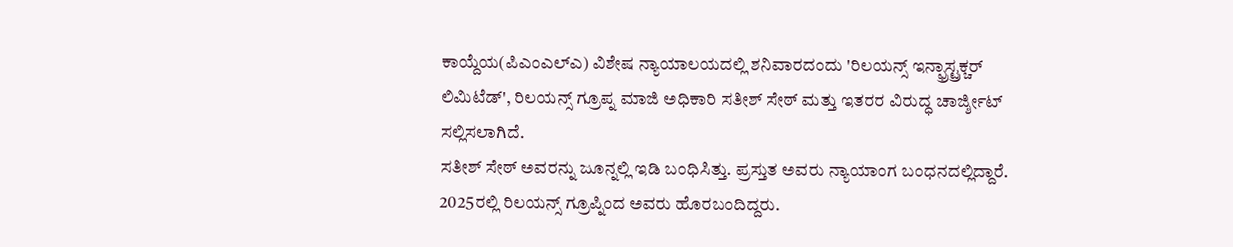ಕಾಯ್ದೆಯ(ಪಿಎಂಎಲ್ಎ) ವಿಶೇಷ ನ್ಯಾಯಾಲಯದಲ್ಲಿ ಶನಿವಾರದಂದು 'ರಿಲಯನ್ಸ್ ಇನ್ಫ್ರಾಸ್ಟ್ರಕ್ಚರ್ ಲಿಮಿಟೆಡ್', ರಿಲಯನ್ಸ್ ಗ್ರೂಪ್ನ ಮಾಜಿ ಅಧಿಕಾರಿ ಸತೀಶ್ ಸೇಠ್ ಮತ್ತು ಇತರರ ವಿರುದ್ಧ ಚಾರ್ಜ್ಶೀಟ್ ಸಲ್ಲಿಸಲಾಗಿದೆ.
ಸತೀಶ್ ಸೇಠ್ ಅವರನ್ನು ಜೂನ್ನಲ್ಲಿ ಇಡಿ ಬಂಧಿಸಿತ್ತು. ಪ್ರಸ್ತುತ ಅವರು ನ್ಯಾಯಾಂಗ ಬಂಧನದಲ್ಲಿದ್ದಾರೆ. 2025ರಲ್ಲಿ ರಿಲಯನ್ಸ್ ಗ್ರೂಪ್ನಿಂದ ಅವರು ಹೊರಬಂದಿದ್ದರು.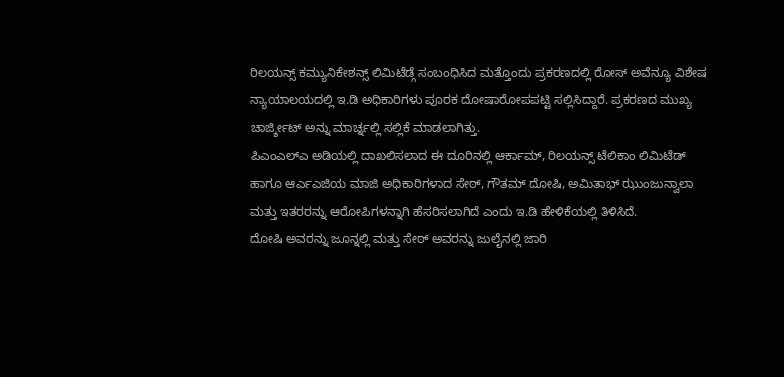ರಿಲಯನ್ಸ್ ಕಮ್ಯುನಿಕೇಶನ್ಸ್ ಲಿಮಿಟೆಡ್ಗೆ ಸಂಬಂಧಿಸಿದ ಮತ್ತೊಂದು ಪ್ರಕರಣದಲ್ಲಿ ರೋಸ್ ಅವೆನ್ಯೂ ವಿಶೇಷ ನ್ಯಾಯಾಲಯದಲ್ಲಿ ಇ.ಡಿ ಅಧಿಕಾರಿಗಳು ಪೂರಕ ದೋಷಾರೋಪಪಟ್ಟಿ ಸಲ್ಲಿಸಿದ್ದಾರೆ. ಪ್ರಕರಣದ ಮುಖ್ಯ ಚಾರ್ಜ್ಶೀಟ್ ಅನ್ನು ಮಾರ್ಚ್ನಲ್ಲಿ ಸಲ್ಲಿಕೆ ಮಾಡಲಾಗಿತ್ತು.
ಪಿಎಂಎಲ್ಎ ಅಡಿಯಲ್ಲಿ ದಾಖಲಿಸಲಾದ ಈ ದೂರಿನಲ್ಲಿ ಆರ್ಕಾಮ್, ರಿಲಯನ್ಸ್ ಟೆಲಿಕಾಂ ಲಿಮಿಟೆಡ್ ಹಾಗೂ ಆರ್ಎಎಜಿಯ ಮಾಜಿ ಅಧಿಕಾರಿಗಳಾದ ಸೇಠ್, ಗೌತಮ್ ದೋಷಿ, ಅಮಿತಾಭ್ ಝುಂಜುನ್ವಾಲಾ ಮತ್ತು ಇತರರನ್ನು ಆರೋಪಿಗಳನ್ನಾಗಿ ಹೆಸರಿಸಲಾಗಿದೆ ಎಂದು ಇ.ಡಿ ಹೇಳಿಕೆಯಲ್ಲಿ ತಿಳಿಸಿದೆ.
ದೋಷಿ ಅವರನ್ನು ಜೂನ್ನಲ್ಲಿ ಮತ್ತು ಸೇಠ್ ಅವರನ್ನು ಜುಲೈನಲ್ಲಿ ಜಾರಿ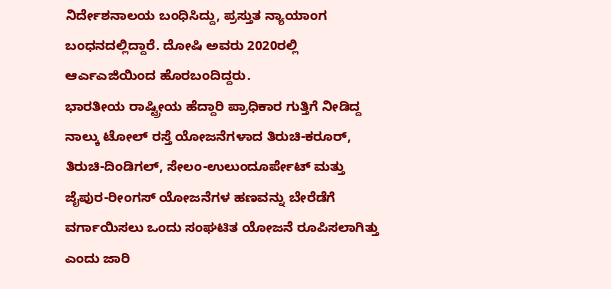ನಿರ್ದೇಶನಾಲಯ ಬಂಧಿಸಿದ್ದು, ಪ್ರಸ್ತುತ ನ್ಯಾಯಾಂಗ ಬಂಧನದಲ್ಲಿದ್ದಾರೆ. ದೋಷಿ ಅವರು 2020ರಲ್ಲಿ ಆರ್ಎಎಜಿಯಿಂದ ಹೊರಬಂದಿದ್ದರು.
ಭಾರತೀಯ ರಾಷ್ಟ್ರೀಯ ಹೆದ್ದಾರಿ ಪ್ರಾಧಿಕಾರ ಗುತ್ತಿಗೆ ನೀಡಿದ್ದ ನಾಲ್ಕು ಟೋಲ್ ರಸ್ತೆ ಯೋಜನೆಗಳಾದ ತಿರುಚಿ-ಕರೂರ್, ತಿರುಚಿ-ದಿಂಡಿಗಲ್, ಸೇಲಂ-ಉಲುಂದೂರ್ಪೇಟ್ ಮತ್ತು ಜೈಪುರ-ರೀಂಗಸ್ ಯೋಜನೆಗಳ ಹಣವನ್ನು ಬೇರೆಡೆಗೆ ವರ್ಗಾಯಿಸಲು ಒಂದು ಸಂಘಟಿತ ಯೋಜನೆ ರೂಪಿಸಲಾಗಿತ್ತು ಎಂದು ಜಾರಿ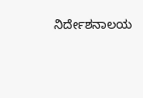ನಿರ್ದೇಶನಾಲಯ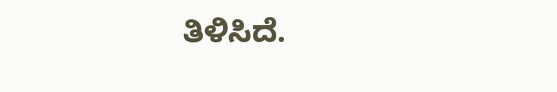ತಿಳಿಸಿದೆ.